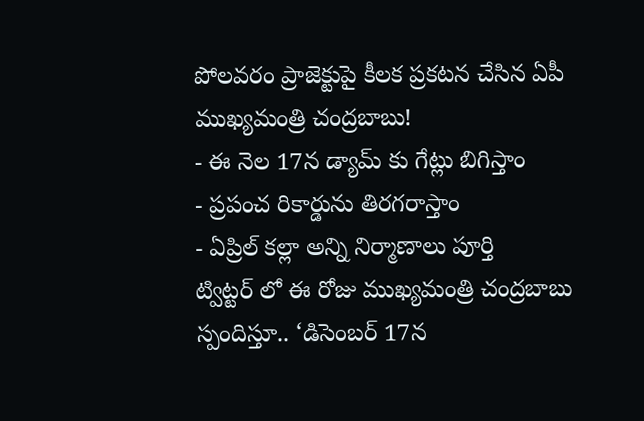పోలవరం ప్రాజెక్టుపై కీలక ప్రకటన చేసిన ఏపీ ముఖ్యమంత్రి చంద్రబాబు!
- ఈ నెల 17న డ్యామ్ కు గేట్లు బిగిస్తాం
- ప్రపంచ రికార్డును తిరగరాస్తాం
- ఏప్రిల్ కల్లా అన్ని నిర్మాణాలు పూర్తి
ట్విట్టర్ లో ఈ రోజు ముఖ్యమంత్రి చంద్రబాబు స్పందిస్తూ.. ‘డిసెంబర్ 17న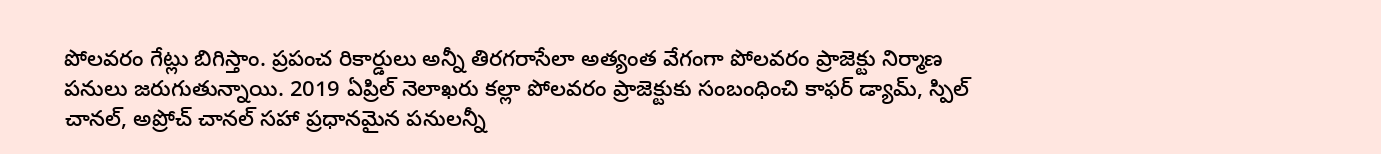పోలవరం గేట్లు బిగిస్తాం. ప్రపంచ రికార్డులు అన్నీ తిరగరాసేలా అత్యంత వేగంగా పోలవరం ప్రాజెక్టు నిర్మాణ పనులు జరుగుతున్నాయి. 2019 ఏప్రిల్ నెలాఖరు కల్లా పోలవరం ప్రాజెక్టుకు సంబంధించి కాఫర్ డ్యామ్, స్పిల్ చానల్, అప్రోచ్ చానల్ సహా ప్రధానమైన పనులన్నీ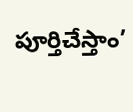పూర్తిచేస్తాం’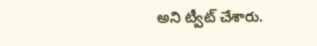అని ట్వీట్ చేశారు.